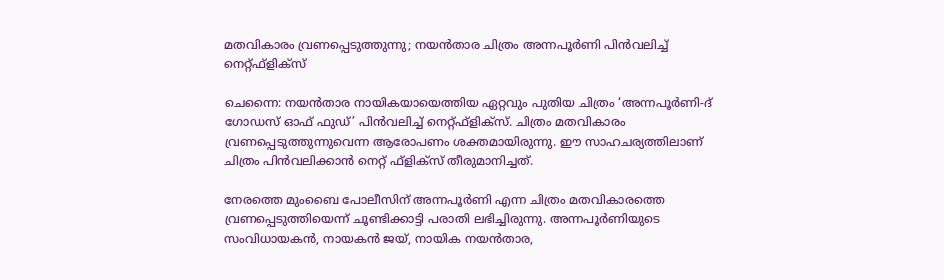മതവികാരം വ്രണപ്പെടുത്തുന്നു; നയൻതാര ചിത്രം അന്നപൂർണി പിൻവലിച്ച് നെറ്റ്ഫ്‌ളിക്‌സ്

ചെന്നൈ: നയൻതാര നായികയായെത്തിയ ഏറ്റവും പുതിയ ചിത്രം ‘അന്നപൂർണി-ദ് ഗോഡസ് ഓഫ് ഫുഡ്’ പിൻവലിച്ച് നെറ്റ്ഫ്‌ളിക്‌സ്. ചിത്രം മതവികാരം വ്രണപ്പെടുത്തുന്നുവെന്ന ആരോപണം ശക്തമായിരുന്നു. ഈ സാഹചര്യത്തിലാണ് ചിത്രം പിൻവലിക്കാൻ നെറ്റ് ഫ്‌ളിക്‌സ് തീരുമാനിച്ചത്.

നേരത്തെ മുംബൈ പോലീസിന് അന്നപൂർണി എന്ന ചിത്രം മതവികാരത്തെ വ്രണപ്പെടുത്തിയെന്ന് ചൂണ്ടിക്കാട്ടി പരാതി ലഭിച്ചിരുന്നു. അന്നപൂർണിയുടെ സംവിധായകൻ, നായകൻ ജയ്, നായിക നയൻതാര,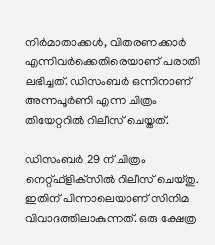നിർമാതാക്കൾ, വിതരണക്കാർ എന്നിവർക്കെതിരെയാണ് പരാതി ലഭിച്ചത്. ഡിസംബർ ഒന്നിനാണ് അന്നപൂർണി എന്ന ചിത്രം തിയേറ്ററിൽ റിലീസ് ചെയ്തത്.

ഡിസംബർ 29 ന് ചിത്രം നെറ്റ്ഫ്‌ളിക്‌സിൽ റിലീസ് ചെയ്തു. ഇതിന് പിന്നാലെയാണ് സിനിമ വിവാദത്തിലാകുന്നത്. ഒരു ക്ഷേത്ര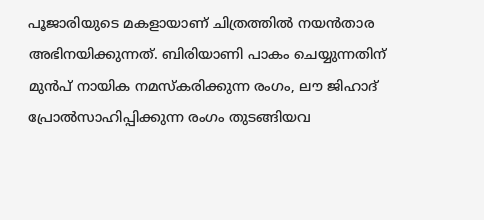പൂജാരിയുടെ മകളായാണ് ചിത്രത്തിൽ നയൻതാര അഭിനയിക്കുന്നത്. ബിരിയാണി പാകം ചെയ്യുന്നതിന് മുൻപ് നായിക നമസ്‌കരിക്കുന്ന രംഗം, ലൗ ജിഹാദ് പ്രോൽസാഹിപ്പിക്കുന്ന രംഗം തുടങ്ങിയവ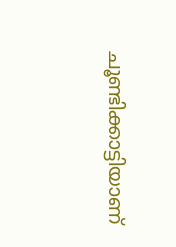ചൂണ്ടിക്കാട്ടിയാണ്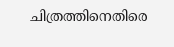ചിത്രത്തിനെതിരെ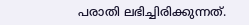പരാതി ലഭിച്ചിരിക്കുന്നത്.